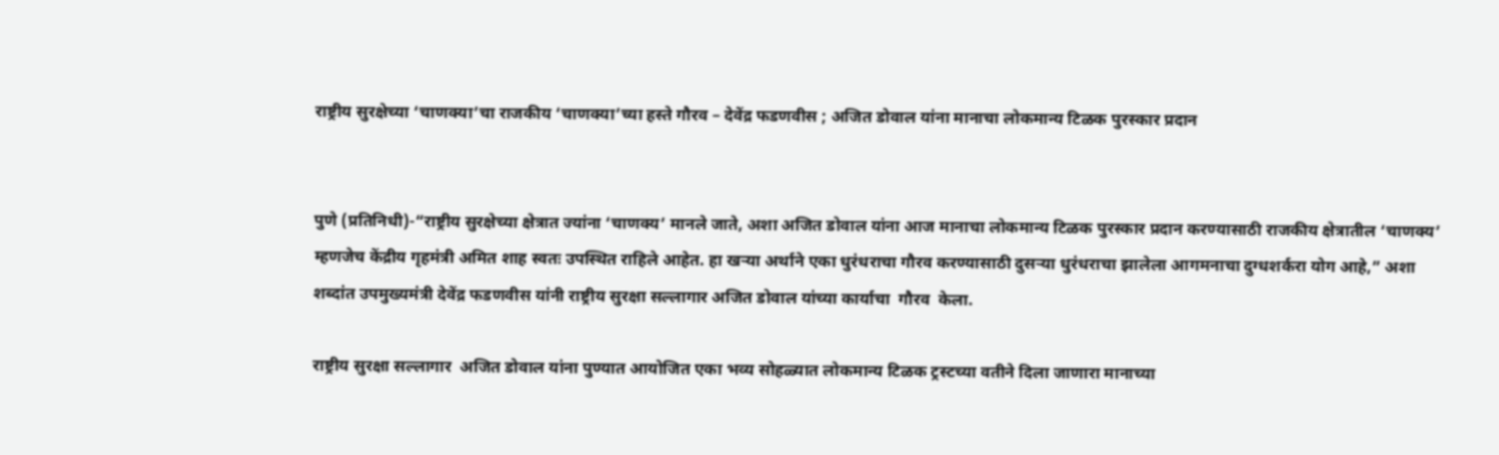राष्ट्रीय सुरक्षेच्या ‘चाणक्या’चा राजकीय ‘चाणक्या’च्या हस्ते गौरव – देवेंद्र फडणवीस ; अजित डोवाल यांना मानाचा लोकमान्य टिळक पुरस्कार प्रदान


पुणे (प्रतिनिधी)-“राष्ट्रीय सुरक्षेच्या क्षेत्रात ज्यांना ‘चाणक्य’ मानले जाते, अशा अजित डोवाल यांना आज मानाचा लोकमान्य टिळक पुरस्कार प्रदान करण्यासाठी राजकीय क्षेत्रातील ‘चाणक्य’ म्हणजेच केंद्रीय गृहमंत्री अमित शाह स्वतः उपस्थित राहिले आहेत. हा खऱ्या अर्थाने एका धुरंधराचा गौरव करण्यासाठी दुसऱ्या धुरंधराचा झालेला आगमनाचा दुग्धशर्करा योग आहे,” अशा शब्दांत उपमुख्यमंत्री देवेंद्र फडणवीस यांनी राष्ट्रीय सुरक्षा सल्लागार अजित डोवाल यांच्या कार्याचा  गौरव  केला.

राष्ट्रीय सुरक्षा सल्लागार  अजित डोवाल यांना पुण्यात आयोजित एका भव्य सोहळ्यात लोकमान्य टिळक ट्रस्टच्या वतीने दिला जाणारा मानाच्या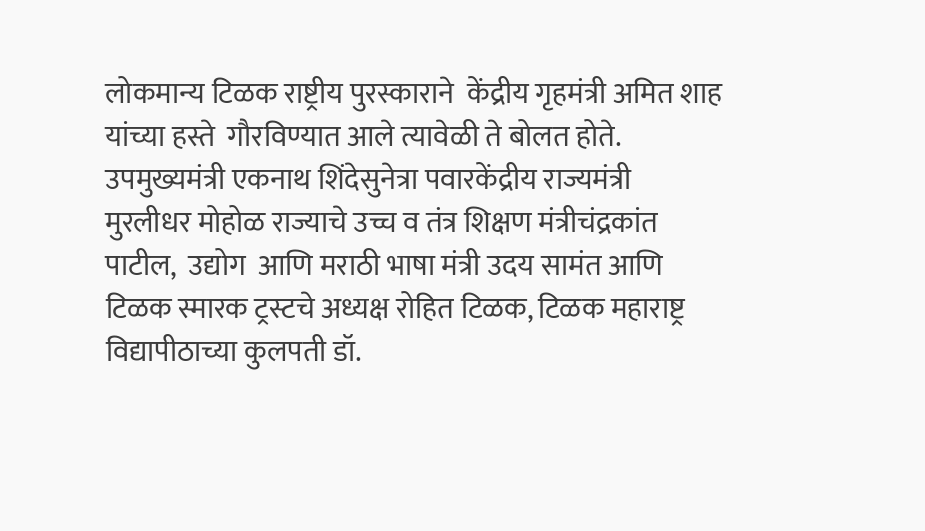लोकमान्य टिळक राष्ट्रीय पुरस्काराने  केंद्रीय गृहमंत्री अमित शाह यांच्या हस्ते  गौरविण्यात आले त्यावेळी ते बोलत होते.  उपमुख्यमंत्री एकनाथ शिंदेसुनेत्रा पवारकेंद्रीय राज्यमंत्री मुरलीधर मोहोळ राज्याचे उच्च व तंत्र शिक्षण मंत्रीचंद्रकांत पाटील,  उद्योग  आणि मराठी भाषा मंत्री उदय सामंत आणि टिळक स्मारक ट्रस्टचे अध्यक्ष रोहित टिळक, टिळक महाराष्ट्र विद्यापीठाच्या कुलपती डॉ.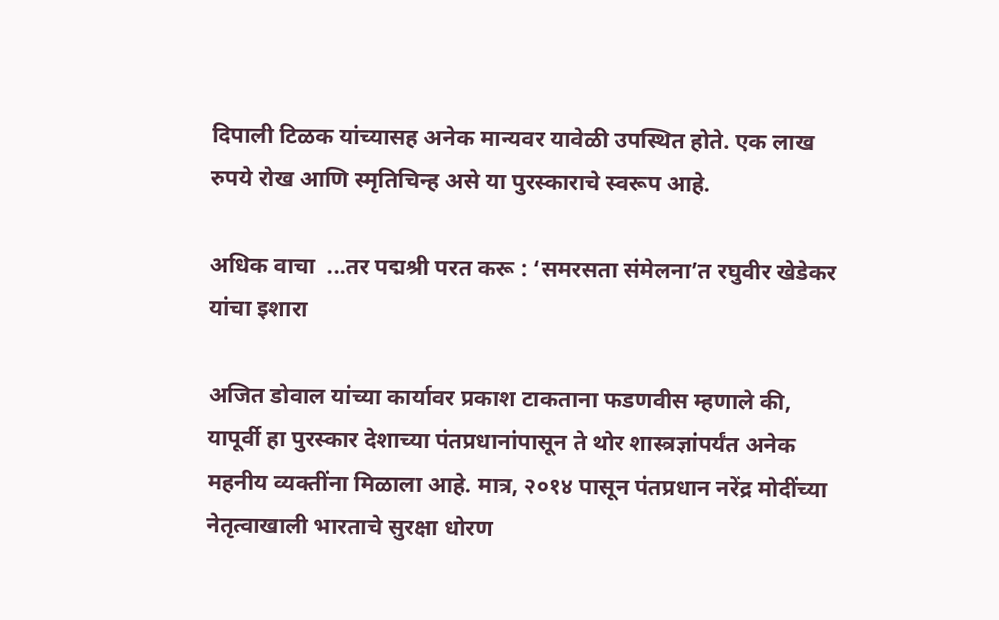दिपाली टिळक यांच्यासह अनेक मान्यवर यावेळी उपस्थित होते. एक लाख रुपये रोख आणि स्मृतिचिन्ह असे या पुरस्काराचे स्वरूप आहे.

अधिक वाचा  ...तर पद्मश्री परत करू : ‘समरसता संमेलना’त रघुवीर खेडेकर यांचा इशारा

अजित डोवाल यांच्या कार्यावर प्रकाश टाकताना फडणवीस म्हणाले की, यापूर्वी हा पुरस्कार देशाच्या पंतप्रधानांपासून ते थोर शास्त्रज्ञांपर्यंत अनेक महनीय व्यक्तींना मिळाला आहे. मात्र, २०१४ पासून पंतप्रधान नरेंद्र मोदींच्या नेतृत्वाखाली भारताचे सुरक्षा धोरण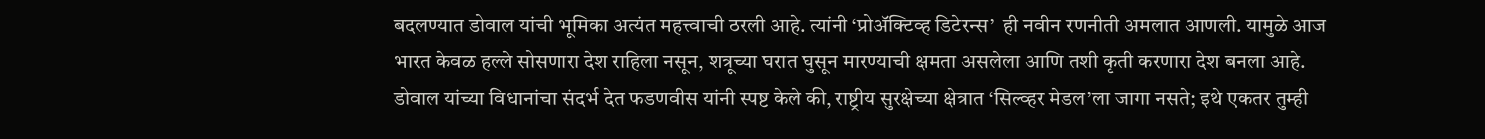बदलण्यात डोवाल यांची भूमिका अत्यंत महत्त्वाची ठरली आहे. त्यांनी ‘प्रोॲक्टिव्ह डिटेरन्स’  ही नवीन रणनीती अमलात आणली. यामुळे आज भारत केवळ हल्ले सोसणारा देश राहिला नसून, शत्रूच्या घरात घुसून मारण्याची क्षमता असलेला आणि तशी कृती करणारा देश बनला आहे. डोवाल यांच्या विधानांचा संदर्भ देत फडणवीस यांनी स्पष्ट केले की, राष्ट्रीय सुरक्षेच्या क्षेत्रात ‘सिल्व्हर मेडल’ला जागा नसते; इथे एकतर तुम्ही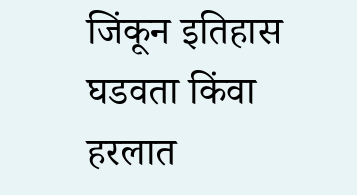जिंकून इतिहास घडवता किंवा हरलात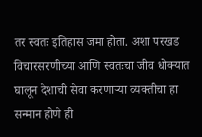तर स्वतः इतिहास जमा होता. अशा परखड विचारसरणीच्या आणि स्वतःचा जीव धोक्यात घालून देशाची सेवा करणाऱ्या व्यक्तीचा हा सन्मान होणे ही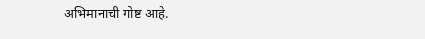अभिमानाची गोष्ट आहे.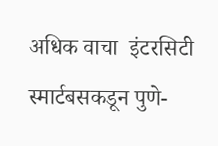अधिक वाचा  इंटरसिटी स्मार्टबसकडून पुणे-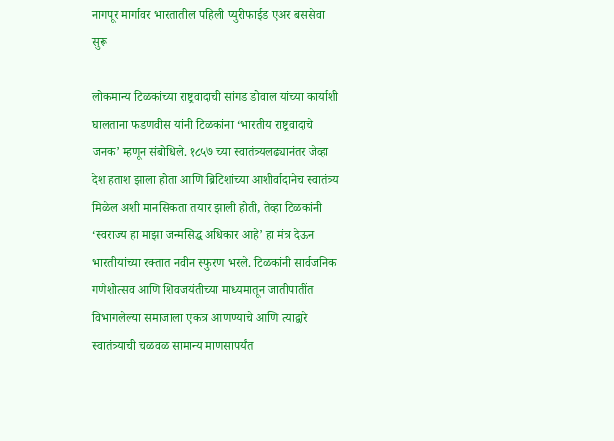नागपूर मार्गावर भारतातील पहिली प्युरीफाईड एअर बससेवा सुरू

लोकमान्य टिळकांच्या राष्ट्रवादाची सांगड डोवाल यांच्या कार्याशी घालताना फडणवीस यांनी टिळकांना ‘भारतीय राष्ट्रवादाचे जनक’ म्हणून संबोधिले. १८५७ च्या स्वातंत्र्यलढ्यानंतर जेव्हा देश हताश झाला होता आणि ब्रिटिशांच्या आशीर्वादानेच स्वातंत्र्य मिळेल अशी मानसिकता तयार झाली होती, तेव्हा टिळकांनी ‘स्वराज्य हा माझा जन्मसिद्ध अधिकार आहे’ हा मंत्र देऊन भारतीयांच्या रक्तात नवीन स्फुरण भरले. टिळकांनी सार्वजनिक गणेशोत्सव आणि शिवजयंतीच्या माध्यमातून जातीपातींत विभागलेल्या समाजाला एकत्र आणण्याचे आणि त्याद्वारे स्वातंत्र्याची चळवळ सामान्य माणसापर्यंत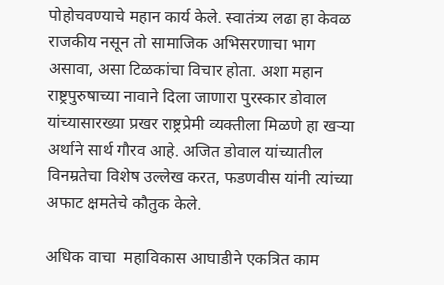पोहोचवण्याचे महान कार्य केले. स्वातंत्र्य लढा हा केवळ राजकीय नसून तो सामाजिक अभिसरणाचा भाग असावा, असा टिळकांचा विचार होता. अशा महान राष्ट्रपुरुषाच्या नावाने दिला जाणारा पुरस्कार डोवाल यांच्यासारख्या प्रखर राष्ट्रप्रेमी व्यक्तीला मिळणे हा खऱ्या अर्थाने सार्थ गौरव आहे. अजित डोवाल यांच्यातील विनम्रतेचा विशेष उल्लेख करत, फडणवीस यांनी त्यांच्या अफाट क्षमतेचे कौतुक केले.

अधिक वाचा  महाविकास आघाडीने एकत्रित काम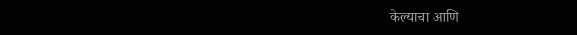केल्याचा आणि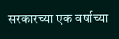सरकारच्या एक वर्षाच्या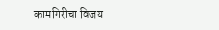कामगिरीचा विजय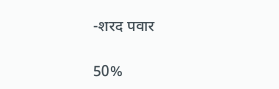-शरद पवार

50%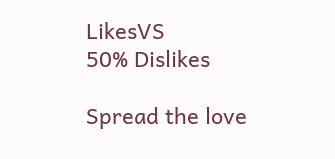LikesVS
50% Dislikes

Spread the love